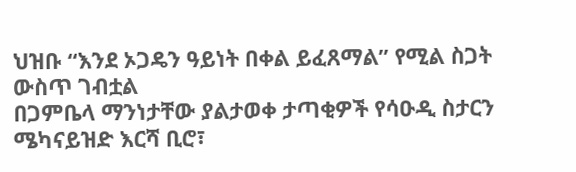ህዝቡ “እንደ ኦጋዴን ዓይነት በቀል ይፈጸማል” የሚል ስጋት ውስጥ ገብቷል
በጋምቤላ ማንነታቸው ያልታወቀ ታጣቂዎች የሳዑዲ ስታርን ሜካናይዝድ እርሻ ቢሮ፣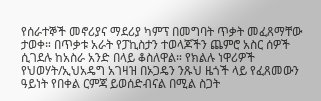የሰራተኞች መኖሪያና ማደሪያ ካምፕ በመግባት ጥቃት መፈጸማቸው ታወቀ። በጥቃቱ አራት የፓኪስታን ተወላጆችን ጨምሮ አስር ሰዎች ሲገደሉ ከአስራ አንድ በላይ ቆስለዋል። የክልሉ ነዋሪዎች የህወሃት/ኢህአዴግ አገዛዝ በኦጋዴን ንጹህ ዜጎች ላይ የፈጸመውን ዓይነት የበቀል ርምጃ ይወሰድብናል በሚል ስጋት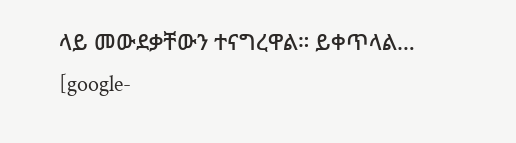ላይ መውደቃቸውን ተናግረዋል። ይቀጥላል…
[google-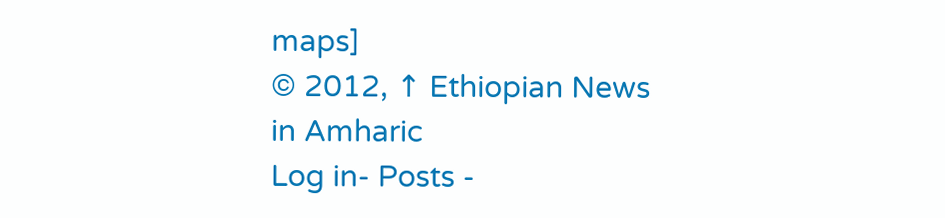maps]
© 2012, ↑ Ethiopian News in Amharic
Log in- Posts -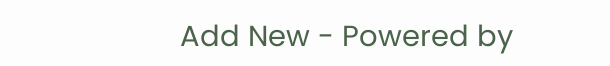Add New - Powered by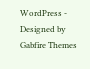WordPress - Designed by Gabfire Themes